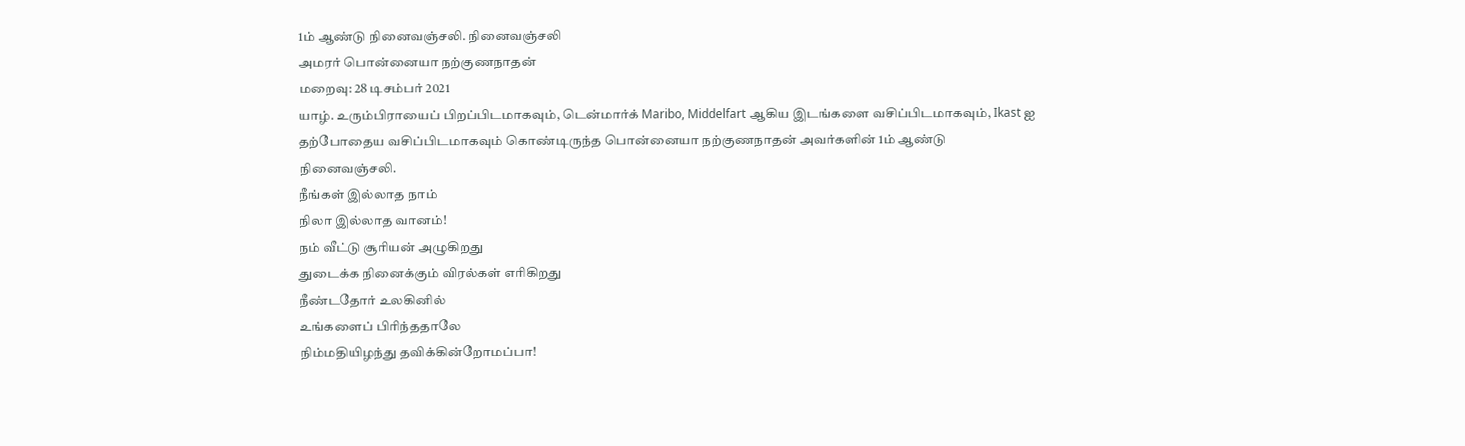1ம் ஆண்டு நினைவஞ்சலி. நினைவஞ்சலி
அமரர் பொன்னையா நற்குணநாதன்
மறைவு: 28 டிசம்பர் 2021
யாழ். உரும்பிராயைப் பிறப்பிடமாகவும், டென்மார்க் Maribo, Middelfart ஆகிய இடங்களை வசிப்பிடமாகவும், Ikast ஐ தற்போதைய வசிப்பிடமாகவும் கொண்டிருந்த பொன்னையா நற்குணநாதன் அவர்களின் 1ம் ஆண்டு
நினைவஞ்சலி.
நீங்கள் இல்லாத நாம்
நிலா இல்லாத வானம்!
நம் வீட்டு சூரியன் அழுகிறது
துடைக்க நினைக்கும் விரல்கள் எரிகிறது
நீண்டதோர் உலகினில்
உங்களைப் பிரிந்ததாலே
நிம்மதியிழந்து தவிக்கின்றோமப்பா!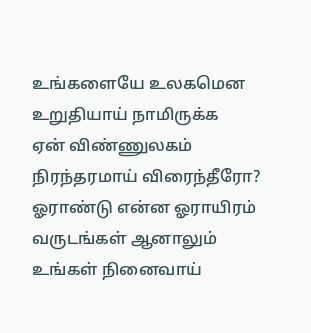உங்களையே உலகமென
உறுதியாய் நாமிருக்க
ஏன் விண்ணுலகம்
நிரந்தரமாய் விரைந்தீரோ?
ஓராண்டு என்ன ஓராயிரம்
வருடங்கள் ஆனாலும்
உங்கள் நினைவாய்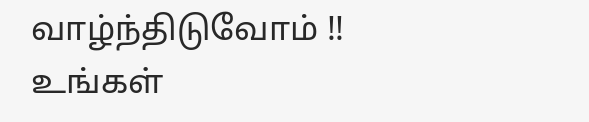வாழ்ந்திடுவோம் !!
உங்கள்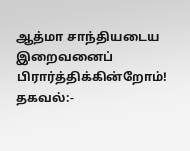ஆத்மா சாந்தியடைய
இறைவனைப் பிரார்த்திக்கின்றோம்!
தகவல்:-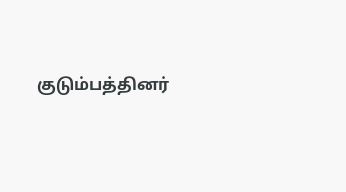குடும்பத்தினர்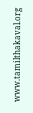www.tamilthakaval.org